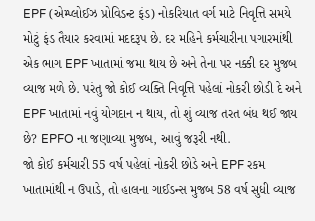EPF (એમ્પ્લોઈઝ પ્રોવિડન્ટ ફંડ) નોકરિયાત વર્ગ માટે નિવૃત્તિ સમયે મોટું ફંડ તૈયાર કરવામાં મદદરૂપ છે. દર મહિને કર્મચારીના પગારમાંથી એક ભાગ EPF ખાતામાં જમા થાય છે અને તેના પર નક્કી દર મુજબ વ્યાજ મળે છે. પરંતુ જો કોઈ વ્યક્તિ નિવૃત્તિ પહેલાં નોકરી છોડી દે અને EPF ખાતામાં નવું યોગદાન ન થાય, તો શું વ્યાજ તરત બંધ થઈ જાય છે? EPFO ના જણાવ્યા મુજબ, આવું જરૂરી નથી.
જો કોઈ કર્મચારી 55 વર્ષ પહેલાં નોકરી છોડે અને EPF રકમ ખાતામાંથી ન ઉપાડે, તો હાલના ગાઈડન્સ મુજબ 58 વર્ષ સુધી વ્યાજ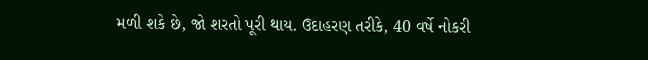મળી શકે છે, જો શરતો પૂરી થાય. ઉદાહરણ તરીકે, 40 વર્ષે નોકરી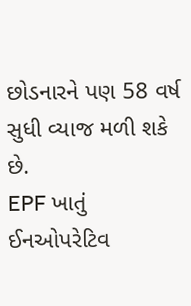છોડનારને પણ 58 વર્ષ સુધી વ્યાજ મળી શકે છે.
EPF ખાતું ઈનઓપરેટિવ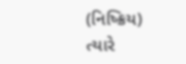(નિષ્ક્રિય) ત્યારે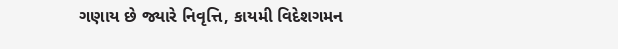ગણાય છે જ્યારે નિવૃત્તિ, કાયમી વિદેશગમન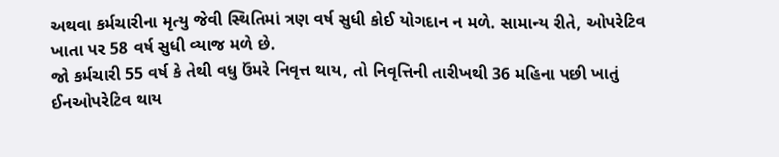અથવા કર્મચારીના મૃત્યુ જેવી સ્થિતિમાં ત્રણ વર્ષ સુધી કોઈ યોગદાન ન મળે. સામાન્ય રીતે, ઓપરેટિવ ખાતા પર 58 વર્ષ સુધી વ્યાજ મળે છે.
જો કર્મચારી 55 વર્ષ કે તેથી વધુ ઉંમરે નિવૃત્ત થાય, તો નિવૃત્તિની તારીખથી 36 મહિના પછી ખાતું ઈનઓપરેટિવ થાય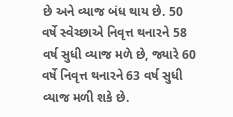છે અને વ્યાજ બંધ થાય છે. 50 વર્ષે સ્વેચ્છાએ નિવૃત્ત થનારને 58 વર્ષ સુધી વ્યાજ મળે છે, જ્યારે 60 વર્ષે નિવૃત્ત થનારને 63 વર્ષ સુધી વ્યાજ મળી શકે છે.